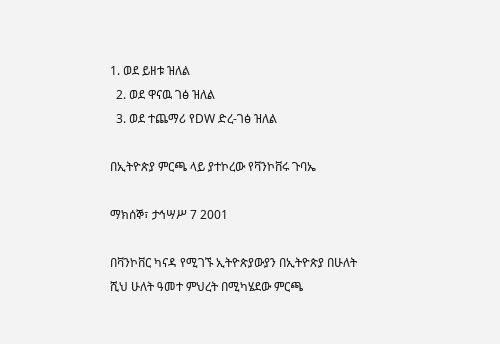1. ወደ ይዘቱ ዝለል
  2. ወደ ዋናዉ ገፅ ዝለል
  3. ወደ ተጨማሪ የDW ድረ-ገፅ ዝለል

በኢትዮጵያ ምርጫ ላይ ያተኮረው የቫንኮቨሩ ጉባኤ

ማክሰኞ፣ ታኅሣሥ 7 2001

በቫንኮቨር ካናዳ የሚገኙ ኢትዮጵያውያን በኢትዮጵያ በሁለት ሺህ ሁለት ዓመተ ምህረት በሚካሄደው ምርጫ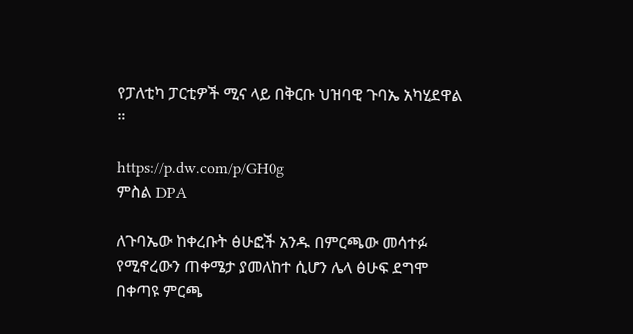የፓለቲካ ፓርቲዎች ሚና ላይ በቅርቡ ህዝባዊ ጉባኤ አካሂደዋል ።

https://p.dw.com/p/GH0g
ምስል DPA

ለጉባኤው ከቀረቡት ፅሁፎች አንዱ በምርጫው መሳተፉ የሚኖረውን ጠቀሜታ ያመለከተ ሲሆን ሌላ ፅሁፍ ደግሞ በቀጣዩ ምርጫ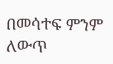በመሳተፍ ምንም ለውጥ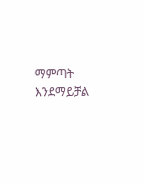ማምጣት እንደማይቻል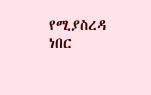የሚያስረዳ ነበር